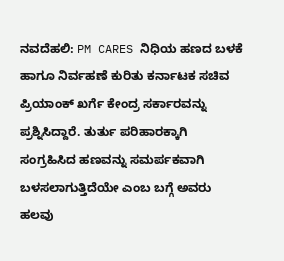ನವದೆಹಲಿ: PM CARES ನಿಧಿಯ ಹಣದ ಬಳಕೆ ಹಾಗೂ ನಿರ್ವಹಣೆ ಕುರಿತು ಕರ್ನಾಟಕ ಸಚಿವ ಪ್ರಿಯಾಂಕ್ ಖರ್ಗೆ ಕೇಂದ್ರ ಸರ್ಕಾರವನ್ನು ಪ್ರಶ್ನಿಸಿದ್ದಾರೆ. ತುರ್ತು ಪರಿಹಾರಕ್ಕಾಗಿ ಸಂಗ್ರಹಿಸಿದ ಹಣವನ್ನು ಸಮರ್ಪಕವಾಗಿ ಬಳಸಲಾಗುತ್ತಿದೆಯೇ ಎಂಬ ಬಗ್ಗೆ ಅವರು ಹಲವು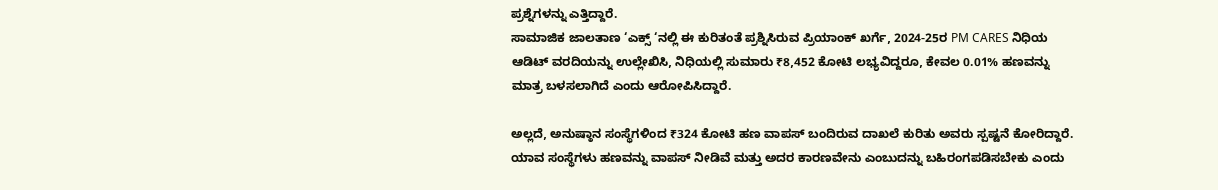ಪ್ರಶ್ನೆಗಳನ್ನು ಎತ್ತಿದ್ದಾರೆ.
ಸಾಮಾಜಿಕ ಜಾಲತಾಣ ‘ಎಕ್ಸ್ ‘ನಲ್ಲಿ ಈ ಕುರಿತಂತೆ ಪ್ರಶ್ನಿಸಿರುವ ಪ್ರಿಯಾಂಕ್ ಖರ್ಗೆ, 2024-25ರ PM CARES ನಿಧಿಯ ಆಡಿಟ್ ವರದಿಯನ್ನು ಉಲ್ಲೇಖಿಸಿ, ನಿಧಿಯಲ್ಲಿ ಸುಮಾರು ₹8,452 ಕೋಟಿ ಲಭ್ಯವಿದ್ದರೂ, ಕೇವಲ 0.01% ಹಣವನ್ನು ಮಾತ್ರ ಬಳಸಲಾಗಿದೆ ಎಂದು ಆರೋಪಿಸಿದ್ದಾರೆ.

ಅಲ್ಲದೆ, ಅನುಷ್ಠಾನ ಸಂಸ್ಥೆಗಳಿಂದ ₹324 ಕೋಟಿ ಹಣ ವಾಪಸ್ ಬಂದಿರುವ ದಾಖಲೆ ಕುರಿತು ಅವರು ಸ್ಪಷ್ಟನೆ ಕೋರಿದ್ದಾರೆ. ಯಾವ ಸಂಸ್ಥೆಗಳು ಹಣವನ್ನು ವಾಪಸ್ ನೀಡಿವೆ ಮತ್ತು ಅದರ ಕಾರಣವೇನು ಎಂಬುದನ್ನು ಬಹಿರಂಗಪಡಿಸಬೇಕು ಎಂದು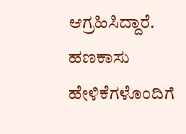ಆಗ್ರಹಿಸಿದ್ದಾರೆ.
ಹಣಕಾಸು ಹೇಳಿಕೆಗಳೊಂದಿಗೆ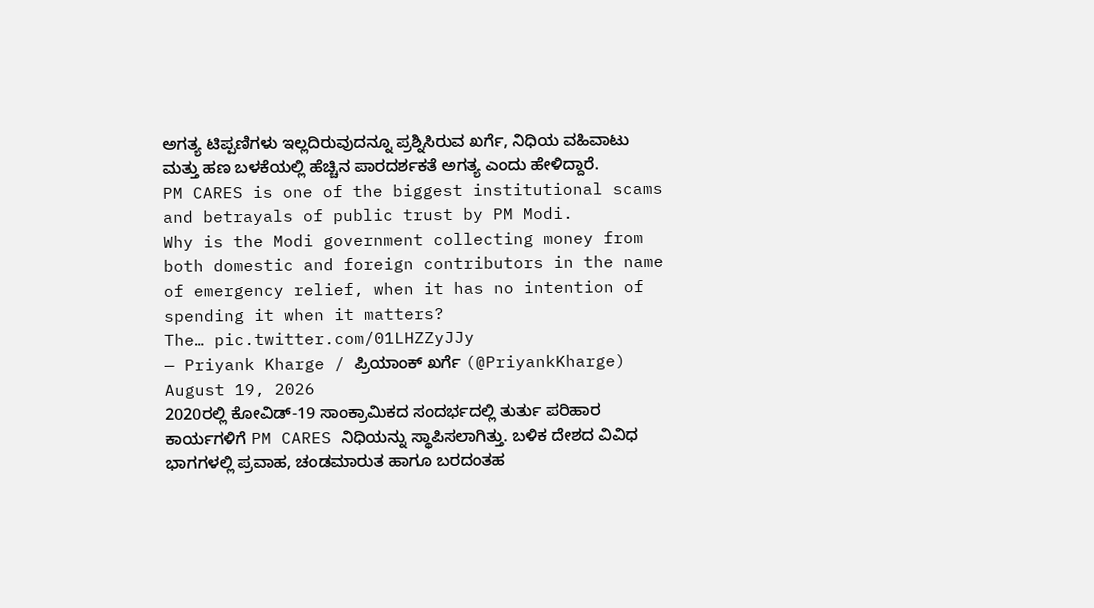ಅಗತ್ಯ ಟಿಪ್ಪಣಿಗಳು ಇಲ್ಲದಿರುವುದನ್ನೂ ಪ್ರಶ್ನಿಸಿರುವ ಖರ್ಗೆ, ನಿಧಿಯ ವಹಿವಾಟು ಮತ್ತು ಹಣ ಬಳಕೆಯಲ್ಲಿ ಹೆಚ್ಚಿನ ಪಾರದರ್ಶಕತೆ ಅಗತ್ಯ ಎಂದು ಹೇಳಿದ್ದಾರೆ.
PM CARES is one of the biggest institutional scams and betrayals of public trust by PM Modi.
Why is the Modi government collecting money from both domestic and foreign contributors in the name of emergency relief, when it has no intention of spending it when it matters?
The… pic.twitter.com/01LHZZyJJy
— Priyank Kharge / ಪ್ರಿಯಾಂಕ್ ಖರ್ಗೆ (@PriyankKharge) August 19, 2026
2020ರಲ್ಲಿ ಕೋವಿಡ್-19 ಸಾಂಕ್ರಾಮಿಕದ ಸಂದರ್ಭದಲ್ಲಿ ತುರ್ತು ಪರಿಹಾರ ಕಾರ್ಯಗಳಿಗೆ PM CARES ನಿಧಿಯನ್ನು ಸ್ಥಾಪಿಸಲಾಗಿತ್ತು. ಬಳಿಕ ದೇಶದ ವಿವಿಧ ಭಾಗಗಳಲ್ಲಿ ಪ್ರವಾಹ, ಚಂಡಮಾರುತ ಹಾಗೂ ಬರದಂತಹ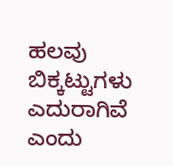ಹಲವು ಬಿಕ್ಕಟ್ಟುಗಳು ಎದುರಾಗಿವೆ ಎಂದು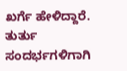ಖರ್ಗೆ ಹೇಳಿದ್ದಾರೆ.
ತುರ್ತು ಸಂದರ್ಭಗಳಿಗಾಗಿ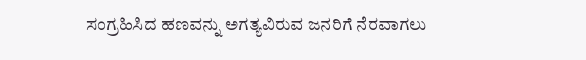ಸಂಗ್ರಹಿಸಿದ ಹಣವನ್ನು ಅಗತ್ಯವಿರುವ ಜನರಿಗೆ ನೆರವಾಗಲು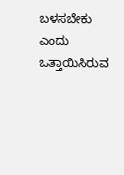ಬಳಸಬೇಕು ಎಂದು ಒತ್ತಾಯಿಸಿರುವ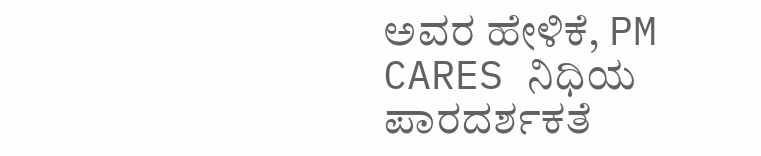ಅವರ ಹೇಳಿಕೆ, PM CARES ನಿಧಿಯ ಪಾರದರ್ಶಕತೆ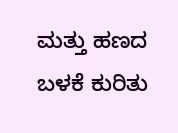ಮತ್ತು ಹಣದ ಬಳಕೆ ಕುರಿತು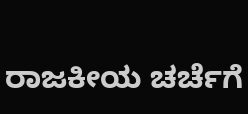ರಾಜಕೀಯ ಚರ್ಚೆಗೆ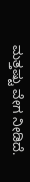ಮತ್ತಷ್ಟು ವೇಗ ನೀಡಿದೆ.